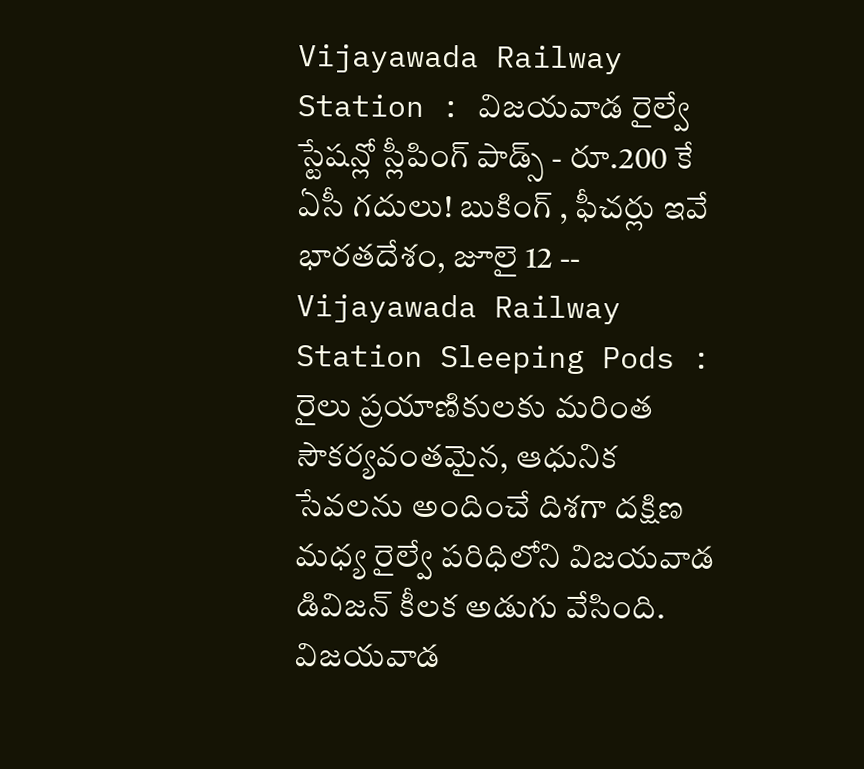Vijayawada Railway Station : విజయవాడ రైల్వే స్టేషన్లో స్లీపింగ్ పాడ్స్ - రూ.200 కే ఏసీ గదులు! బుకింగ్ , ఫీచర్లు ఇవే
భారతదేశం, జూలై 12 -- Vijayawada Railway Station Sleeping Pods : రైలు ప్రయాణికులకు మరింత సౌకర్యవంతమైన, ఆధునిక సేవలను అందించే దిశగా దక్షిణ మధ్య రైల్వే పరిధిలోని విజయవాడ డివిజన్ కీలక అడుగు వేసింది. విజయవాడ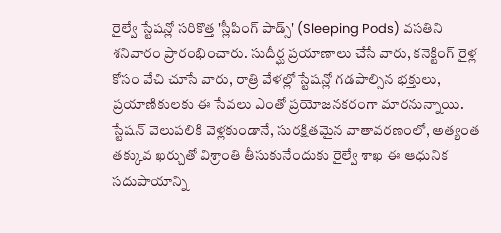రైల్వే స్టేషన్లో సరికొత్త 'స్లీపింగ్ పాడ్స్' (Sleeping Pods) వసతిని శనివారం ప్రారంభించారు. సుదీర్ఘ ప్రయాణాలు చేసే వారు, కనెక్టింగ్ రైళ్ల కోసం వేచి చూసే వారు, రాత్రి వేళల్లో స్టేషన్లో గడపాల్సిన భక్తులు, ప్రయాణికులకు ఈ సేవలు ఎంతో ప్రయోజనకరంగా మారనున్నాయి.
స్టేషన్ వెలుపలికి వెళ్లకుండానే, సురక్షితమైన వాతావరణంలో, అత్యంత తక్కువ ఖర్చుతో విశ్రాంతి తీసుకునేందుకు రైల్వే శాఖ ఈ ఆధునిక సదుపాయాన్ని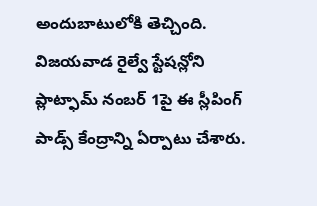అందుబాటులోకి తెచ్చింది.
విజయవాడ రైల్వే స్టేషన్లోని ప్లాట్ఫామ్ నంబర్ 1పై ఈ స్లీపింగ్ పాడ్స్ కేంద్రాన్ని ఏర్పాటు చేశారు.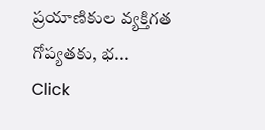ప్రయాణికుల వ్యక్తిగత గోప్యతకు, భ...
Click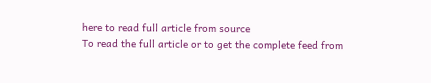here to read full article from source
To read the full article or to get the complete feed from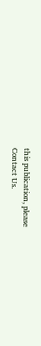this publication, please
Contact Us.